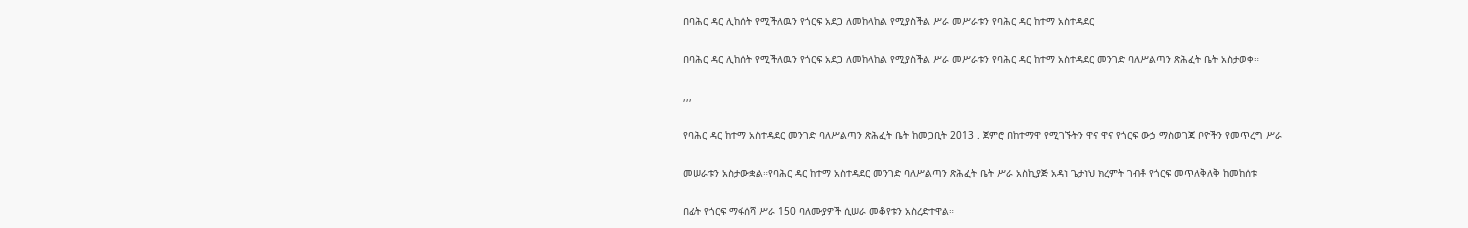በባሕር ዳር ሊከሰት የሚችለዉን የጎርፍ አደጋ ለመከላከል የሚያስችል ሥራ መሥራቱን የባሕር ዳር ከተማ አስተዳደር

በባሕር ዳር ሊከሰት የሚችለዉን የጎርፍ አደጋ ለመከላከል የሚያስችል ሥራ መሥራቱን የባሕር ዳር ከተማ አስተዳደር መንገድ ባለሥልጣን ጽሕፈት ቤት አስታወቀ።

,,,

የባሕር ዳር ከተማ አስተዳደር መንገድ ባለሥልጣን ጽሕፈት ቤት ከመጋቢት 2013 . ጀምሮ በከተማዋ የሚገኙትን ዋና ዋና የጎርፍ ውኃ ማስወገጃ ቦዮችን የመጥረግ ሥራ

መሠራቱን አስታውቋል።የባሕር ዳር ከተማ አስተዳደር መንገድ ባለሥልጣን ጽሕፈት ቤት ሥራ አስኪያጅ አዳነ ጌታነህ ክረምት ገብቶ የጎርፍ መጥለቅለቅ ከመከሰቱ

በፊት የጎርፍ ማፋሰሻ ሥራ 150 ባለሙያዎች ሲሠራ መቆየቱን አስረድተዋል።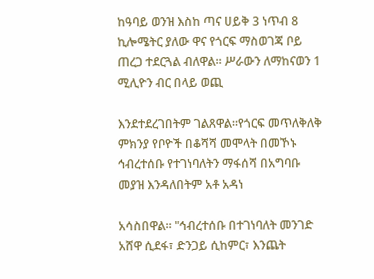ከዓባይ ወንዝ እስከ ጣና ሀይቅ 3 ነጥብ 8 ኪሎሜትር ያለው ዋና የጎርፍ ማስወገጃ ቦይ ጠረጋ ተደርጓል ብለዋል። ሥራውን ለማከናወን 1 ሚሊዮን ብር በላይ ወጪ

እንደተደረገበትም ገልጸዋል።የጎርፍ መጥለቅለቅ ምክንያ የቦዮች በቆሻሻ መሞላት በመኾኑ ኅብረተሰቡ የተገነባለትን ማፋሰሻ በአግባቡ መያዝ እንዳለበትም አቶ አዳነ

አሳስበዋል። "ኅብረተሰቡ በተገነባለት መንገድ አሸዋ ሲደፋ፣ ድንጋይ ሲከምር፣ እንጨት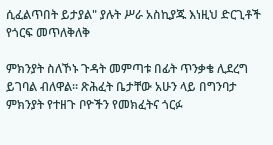ሲፈልጥበት ይታያል" ያሉት ሥራ አስኪያጁ እነዚህ ድርጊቶች የጎርፍ መጥለቅለቅ

ምክንያት ስለኾኑ ጉዳት መምጣቱ በፊት ጥንቃቄ ሊደረግ ይገባል ብለዋል። ጽሕፈት ቤታቸው አሁን ላይ በግንባታ ምክንያት የተዘጉ ቦዮችን የመክፈትና ጎርፉ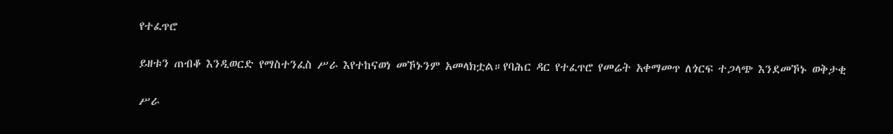የተፈጥሮ

ይዘቱን ጠብቆ እንዲወርድ የማስተንፈስ ሥራ እየተከናወነ መኾኑንም አመላክቷል።የባሕር ዳር የተፈጥሮ የመሬት አቀማመጥ ለጎርፍ ተጋላጭ እንደመኾኑ ወቅታቂ

ሥራ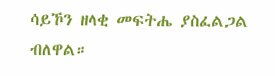ሳይኾን ዘላቂ መፍትሔ ያስፈልጋል ብለዋል።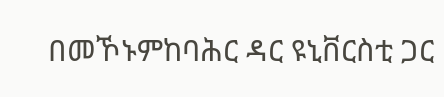በመኾኑምከባሕር ዳር ዩኒቨርስቲ ጋር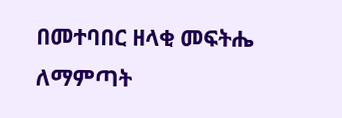በመተባበር ዘላቂ መፍትሔ ለማምጣት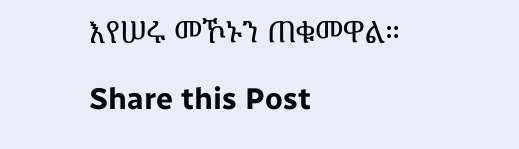እየሠሩ መኾኑን ጠቁመዋል።

Share this Post